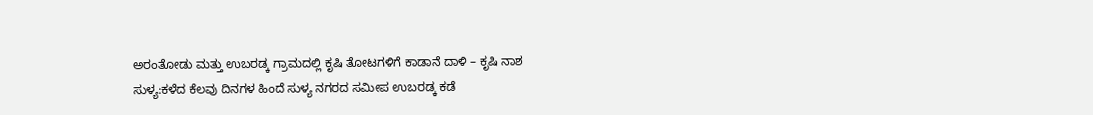ಅರಂತೋಡು ಮತ್ತು ಉಬರಡ್ಕ ಗ್ರಾಮದಲ್ಲಿ ಕೃಷಿ ತೋಟಗಳಿಗೆ ಕಾಡಾನೆ ದಾಳಿ – ಕೃಷಿ ನಾಶ
ಸುಳ್ಯ:ಕಳೆದ ಕೆಲವು ದಿನಗಳ ಹಿಂದೆ ಸುಳ್ಯ ನಗರದ ಸಮೀಪ ಉಬರಡ್ಕ ಕಡೆ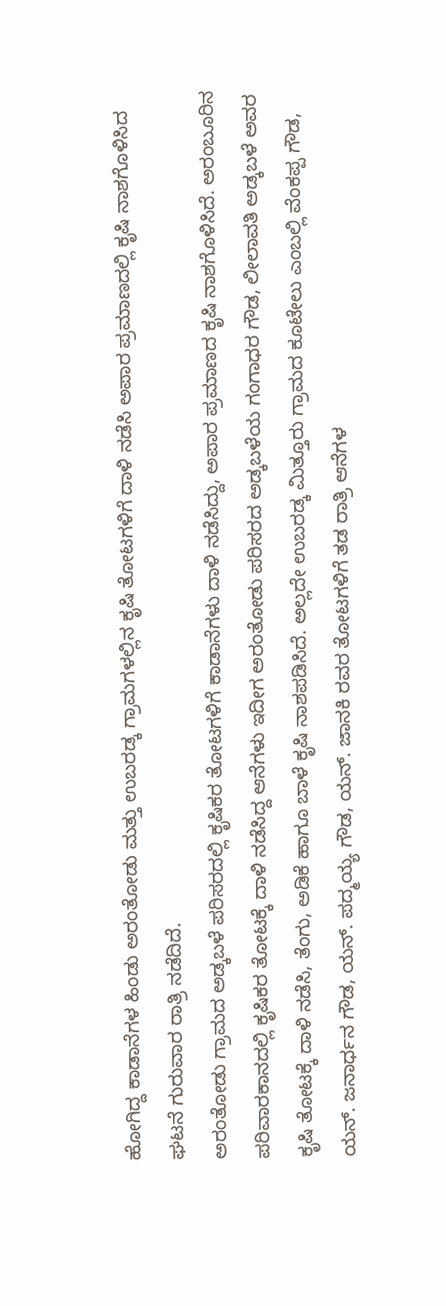ಹೋಗಿದ್ದ ಕಾಡಾನೆಗಳ ಹಿಂಡು ಅರಂತೋಡು ಮತ್ತು ಉಬರಡ್ಕ ಗ್ರಾಮಗಳಲ್ಲಿನ ಕೃಷಿ ತೋಟಗಳಿಗೆ ದಾಳಿ ನಡೆಸಿ ಅಪಾರ ಪ್ರಮಾಣದಲ್ಲಿ ಕೃಷಿ ನಾಶಗೊಳಿಸಿದ ಘಟನೆ ಗುರುವಾರ ರಾತ್ರಿ ನಡೆದಿದೆ.
ಅರಂತೋಡು ಗ್ರಾಮದ ಅಡ್ಕಬಳೆ ಪರಿಸರದಲ್ಲಿ ಕೃಷಿಕರ ತೋಟಗಳಿಗೆ ಕಾಡಾನೆಗಳು ದಾಳಿ ನಡೆಸಿದ್ದು, ಅಪಾರ ಪ್ರಮಾಣದ ಕೃಷಿ ನಾಶಗೊಳಿಸಿದೆ. ಅರಂಬೂರಿನ ಪರಿವಾರಕಾನದಲ್ಲಿ ಕೃಷಿಕರ ತೋಟಕ್ಕೆ ದಾಳಿ ನಡೆಸಿದ್ದ ಆನೆಗಳು ಇದೀಗ ಅರಂತೋಡು ಪರಿಸರದ ಅಡ್ಕಬಳೆಯ ಗಂಗಾಧರ ಗೌಡ, ಲೀಲಾವತಿ ಅಡ್ಕಬಳೆ ಅವರ ಕೃಷಿ ತೋಟಕ್ಕೆ ದಾಳಿ ನಡೆಸಿ, ತೆಂಗು, ಅಡಿಕೆ ಹಾಗೂ ಬಾಳೆ ಕೃಷಿ ನಾಶಪಡಿಸಿದೆ. ಅಲ್ಲದೇ ಉಬರಡ್ಕ ಮಿತ್ತೂರು ಗ್ರಾಮದ ಕೂಟೇಲು ಎಂಬಲ್ಲಿ ವೆಂಕಪ್ಪ ಗೌಡ, ಯನ್. ಜನಾರ್ಧನ ಗೌಡ, ಯನ್. ಪದ್ಮಯ್ಯ ಗೌಡ, ಯನ್. ಜಾನಕಿ ರವರ ತೋಟಗಳಿಗೆ ತಡ ರಾತ್ರಿ ಆನೆಗಳ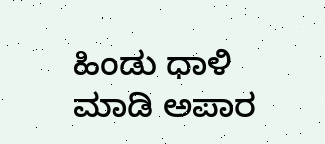ಹಿಂಡು ಧಾಳಿ ಮಾಡಿ ಅಪಾರ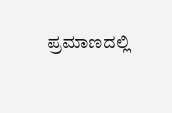ಪ್ರಮಾಣದಲ್ಲಿ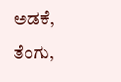ಅಡಕೆ, ತೆಂಗು,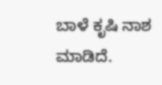ಬಾಳೆ ಕೃಷಿ ನಾಶ ಮಾಡಿದೆ.